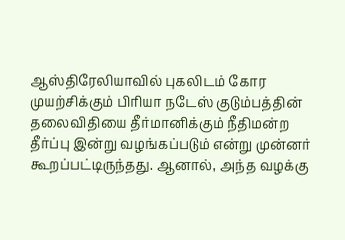ஆஸ்திரேலியாவில் புகலிடம் கோர முயற்சிக்கும் பிரியா நடேஸ் குடும்பத்தின் தலைவிதியை தீர்மானிக்கும் நீதிமன்ற தீர்ப்பு இன்று வழங்கப்படும் என்று முன்னர் கூறப்பட்டிருந்தது. ஆனால், அந்த வழக்கு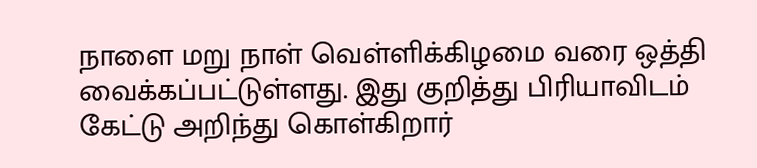நாளை மறு நாள் வெள்ளிக்கிழமை வரை ஒத்தி வைக்கப்பட்டுள்ளது. இது குறித்து பிரியாவிடம் கேட்டு அறிந்து கொள்கிறார்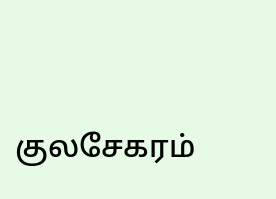குலசேகரம்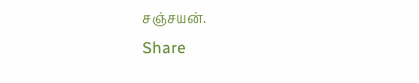சஞ்சயன்.
Share